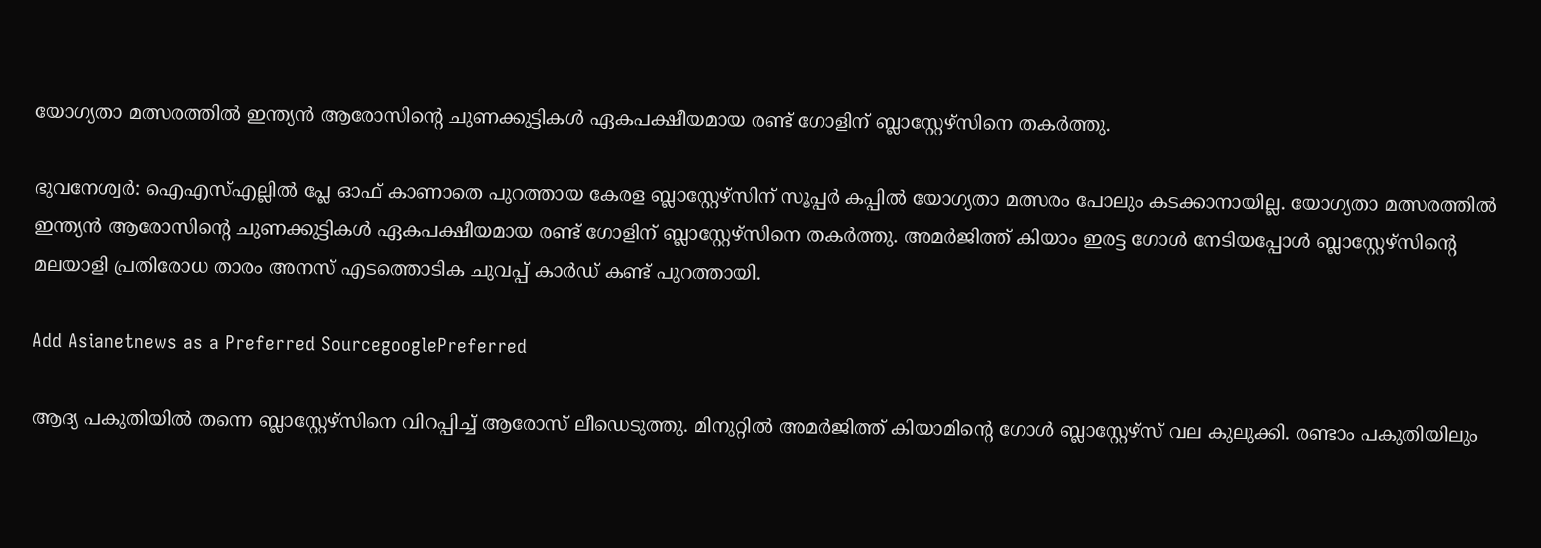യോഗ്യതാ മത്സരത്തില്‍ ഇന്ത്യന്‍ ആരോസിന്‍റെ ചുണക്കുട്ടികള്‍ ഏകപക്ഷീയമായ രണ്ട് ഗോളിന് ബ്ലാസ്റ്റേഴ്‌സിനെ തകര്‍ത്തു.

ഭുവനേശ്വര്‍: ഐഎസ്‌എല്ലില്‍ പ്ലേ ഓഫ് കാണാതെ പുറത്തായ കേരള ബ്ലാസ്റ്റേഴ്‌സിന് സൂപ്പര്‍ കപ്പില്‍ യോഗ്യതാ മത്സരം പോലും കടക്കാനായില്ല. യോഗ്യതാ മത്സരത്തില്‍ ഇന്ത്യന്‍ ആരോസിന്‍റെ ചുണക്കുട്ടികള്‍ ഏകപക്ഷീയമായ രണ്ട് ഗോളിന് ബ്ലാസ്റ്റേഴ്‌സിനെ തകര്‍ത്തു. അമര്‍ജിത്ത് കിയാം ഇരട്ട ഗോള്‍ നേടിയപ്പോള്‍ ബ്ലാസ്റ്റേഴ്‌സിന്‍റെ മലയാളി പ്രതിരോധ താരം അനസ് എടത്തൊടിക ചുവപ്പ് കാര്‍ഡ് കണ്ട് പുറത്തായി.

Add Asianetnews as a Preferred SourcegooglePreferred

ആദ്യ പകുതിയില്‍ തന്നെ ബ്ലാസ്റ്റേഴ്‌സിനെ വിറപ്പിച്ച് ആരോസ് ലീഡെടുത്തു. മിനുറ്റില്‍ അമര്‍ജിത്ത് കിയാമിന്‍റെ ഗോള്‍ ബ്ലാസ്റ്റേഴ്‌സ് വല കുലുക്കി. രണ്ടാം പകുതിയിലും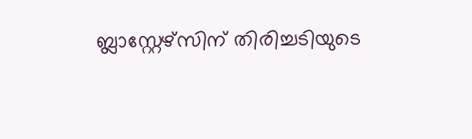ബ്ലാസ്റ്റേഴ്‌സിന് തിരിച്ചടിയുടെ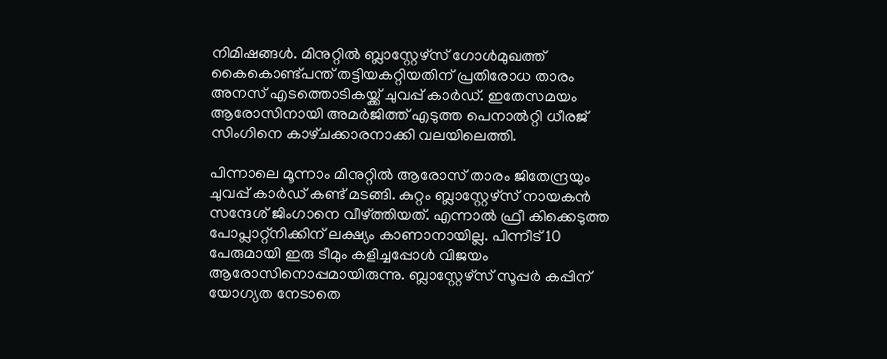നിമിഷങ്ങള്‍. മിനുറ്റില്‍ ബ്ലാസ്റ്റേഴ്‌സ് ഗോള്‍മുഖത്ത് കൈകൊണ്ട്പന്ത് തട്ടിയകറ്റിയതിന് പ്രതിരോധ താരം അനസ് എടത്തൊടികയ്ക്ക് ചുവപ്പ് കാര്‍ഡ്. ഇതേസമയം ആരോസിനായി അമര്‍ജിത്ത് എടുത്ത പെനാല്‍റ്റി ധീരജ് സിംഗിനെ കാഴ്‌ചക്കാരനാക്കി വലയിലെത്തി.

പിന്നാലെ മൂന്നാം മിനുറ്റില്‍ ആരോസ് താരം ജിതേന്ദ്രയും ചുവപ്പ് കാര്‍ഡ് കണ്ട് മടങ്ങി. കുറ്റം ബ്ലാസ്റ്റേഴ്‌സ് നായകന്‍ സന്ദേശ് ജിംഗാനെ വീഴ്‌ത്തിയത്. എന്നാല്‍ ഫ്രീ കിക്കെടുത്ത പോപ്ലാറ്റ്‌നിക്കിന് ലക്ഷ്യം കാണാനായില്ല. പിന്നീട് 10 പേരുമായി ഇരു ടീമും കളിച്ചപ്പോള്‍ വിജയം ആരോസിനൊപ്പമായിരുന്നു. ബ്ലാസ്റ്റേഴ്‌സ് സൂപ്പര്‍ കപ്പിന് യോഗ്യത നേടാതെ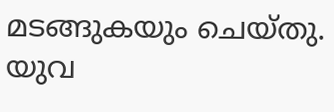മടങ്ങുകയും ചെയ്തു. യുവ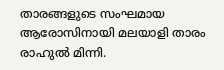താരങ്ങളുടെ സംഘമായ ആരോസിനായി മലയാളി താരം രാഹുല്‍ മിന്നി.